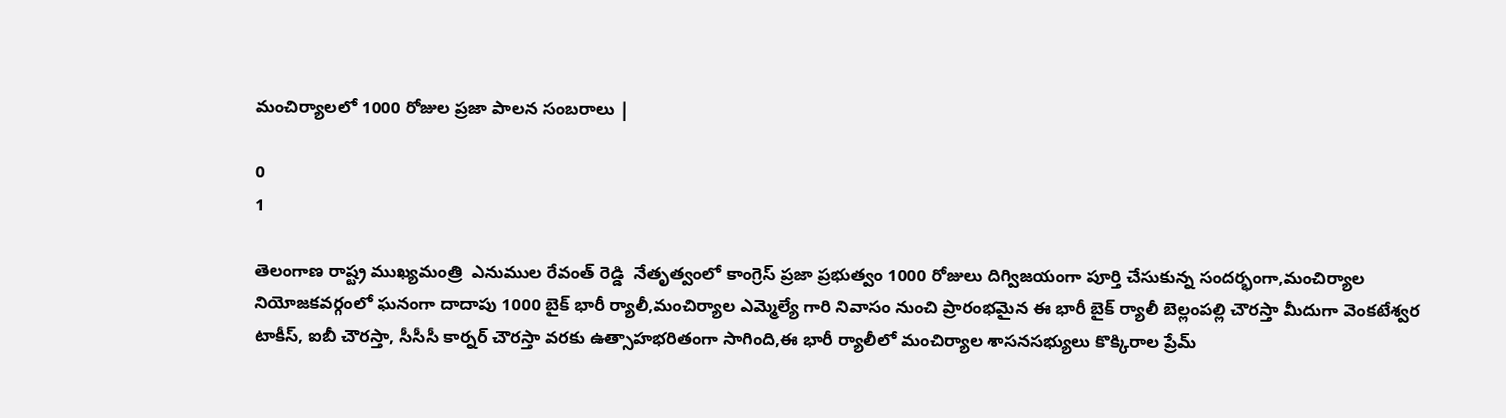మంచిర్యాలలో 1000 రోజుల ప్రజా పాలన సంబరాలు |

0
1

తెలంగాణ రాష్ట్ర ముఖ్యమంత్రి  ఎనుముల రేవంత్ రెడ్డి  నేతృత్వంలో కాంగ్రెస్ ప్రజా ప్రభుత్వం 1000 రోజులు దిగ్విజయంగా పూర్తి చేసుకున్న సందర్భంగా,మంచిర్యాల నియోజకవర్గంలో ఘనంగా దాదాపు 1000 బైక్ భారీ ర్యాలీ,మంచిర్యాల ఎమ్మెల్యే గారి నివాసం నుంచి ప్రారంభమైన ఈ భారీ బైక్ ర్యాలీ బెల్లంపల్లి చౌరస్తా మీదుగా వెంకటేశ్వర టాకీస్, ఐబీ చౌరస్తా, సీసీసీ కార్నర్ చౌరస్తా వరకు ఉత్సాహభరితంగా సాగింది,ఈ భారీ ర్యాలీలో మంచిర్యాల శాసనసభ్యులు కొక్కిరాల ప్రేమ్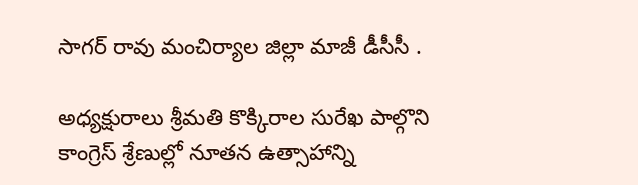సాగర్ రావు మంచిర్యాల జిల్లా మాజీ డీసీసీ .

అధ్యక్షురాలు శ్రీమతి కొక్కిరాల సురేఖ పాల్గొని కాంగ్రెస్ శ్రేణుల్లో నూతన ఉత్సాహాన్ని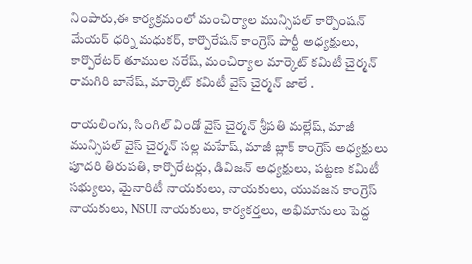నింపారు,ఈ కార్యక్రమంలో మంచిర్యాల మున్సిపల్ కార్పొంషన్ మేయర్ ధర్ని మధుకర్, కార్పొరేషన్ కాంగ్రెస్ పార్టీ అధ్యక్షులు, కార్పొరేటర్ తూముల నరేష్, మంచిర్యాల మార్కెట్ కమిటీ చైర్మన్ రామగిరి బానేష్, మార్కెట్ కమిటీ వైస్ చైర్మన్ జాలే .

రాయలింగు, సింగిల్ విండో వైస్ చైర్మన్ శ్రీపతి మల్లేష్, మాజీ మున్సిపల్ వైస్ చైర్మన్ సల్ల మహేష్, మాజీ బ్లాక్ కాంగ్రెస్ అధ్యక్షులు పూదరి తిరుపతి, కార్పొరేటర్లు, డివిజన్ అధ్యక్షులు, పట్టణ కమిటీ సభ్యులు, మైనారిటీ నాయకులు, నాయకులు, యువజన కాంగ్రెస్ నాయకులు, NSUI నాయకులు, కార్యకర్తలు, అభిమానులు పెద్ద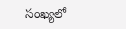సంఖ్యలో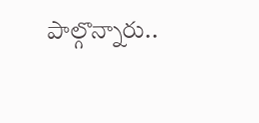పాల్గొన్నారు..